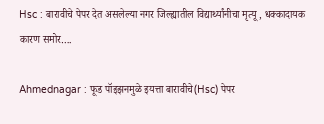Hsc : बारावीचे पेपर देत असलेल्या नगर जिल्ह्यातील विद्यार्थ्यांनीचा मृत्यू, धक्कादायक कारण समोर….

Ahmednagar : फूड पॉइझनमुळे इयत्ता बारावीचे(Hsc) पेपर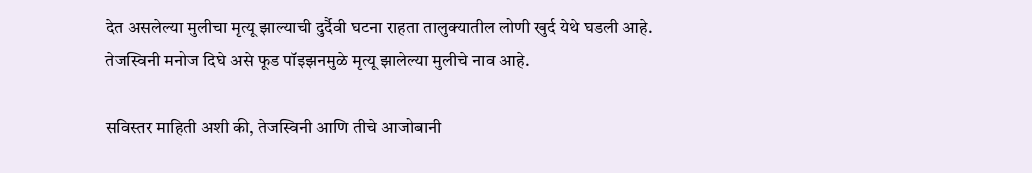देत असलेल्या मुलीचा मृत्यू झाल्याची दुर्दैवी घटना राहता तालुक्यातील लोणी खुर्द येथे घडली आहे. तेजस्विनी मनोज दिघे असे फूड पॉइझनमुळे मृत्यू झालेल्या मुलीचे नाव आहे.

सविस्तर माहिती अशी की, तेजस्विनी आणि तीचे आजोबानी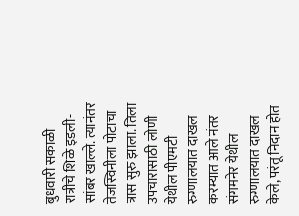बुधवारी सकाळी रात्रीचे शिळे इडली-सांबर खाल्ले. त्यानंतर तेजस्विनीला पोटाचा त्रास सुरु झाला. तिला उपचारासाठी लोणी येथील पीएमटी रुग्णालयात दाखल करम्यात आले नंतर संगमनेर येथील रुग्णालयात दाखल केले, परंतू निदान होत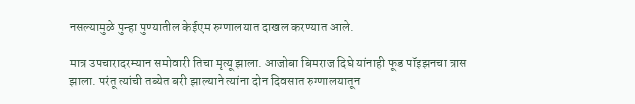नसल्यामुळे पुन्हा पुण्यातील केईएम रुग्णालयात दाखल करण्यात आले.

मात्र उपचारादरम्यान समोवारी तिचा मृत्यू झाला. आजोबा बिमराज दिघे यांनाही फूड पॉइझनचा त्रास झाला. परंतू त्यांची तब्येत बरी झाल्याने त्यांना दोन दिवसात रुग्णालयातून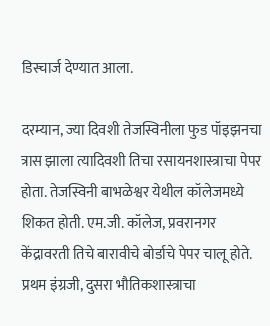डिस्चार्ज देण्यात आला.

दरम्यान, ज्या दिवशी तेजस्विनीला फुड पॉइझनचा त्रास झाला त्यादिवशी तिचा रसायनशास्त्राचा पेपर होता. तेजस्विनी बाभळेश्वर येथील कॉलेजमध्ये शिकत होती. एम.जी. कॉलेज, प्रवरानगर केंद्रावरती तिचे बारावीचे बोर्डाचे पेपर चालू होते. प्रथम इंग्रजी, दुसरा भौतिकशास्त्राचा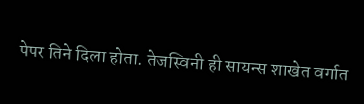पेपर तिने दिला होता. तेजस्विनी ही सायन्स शाखेत वर्गात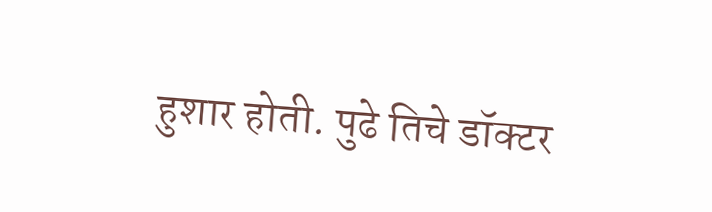हुशार होती. पुढे तिचे डॉक्टर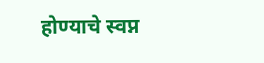होण्याचे स्वप्न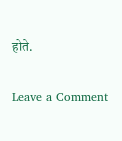होते.

Leave a Comment